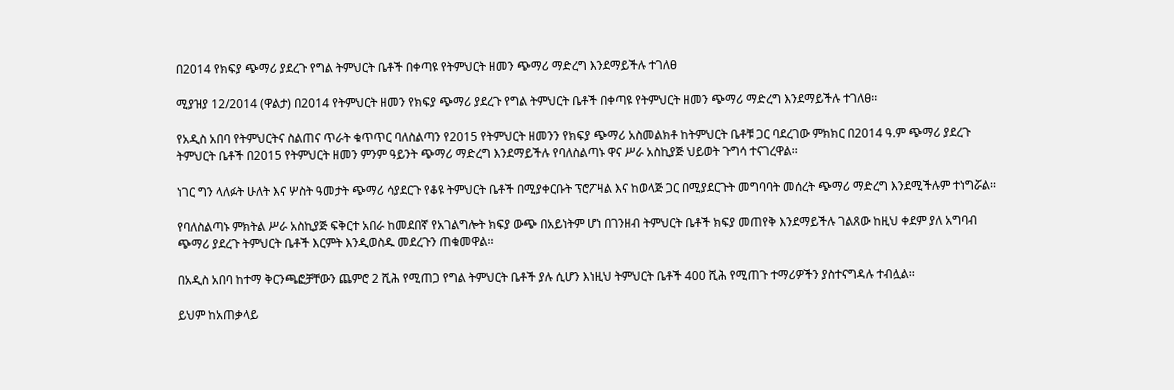በ2014 የክፍያ ጭማሪ ያደረጉ የግል ትምህርት ቤቶች በቀጣዩ የትምህርት ዘመን ጭማሪ ማድረግ እንደማይችሉ ተገለፀ

ሚያዝያ 12/2014 (ዋልታ) በ2014 የትምህርት ዘመን የክፍያ ጭማሪ ያደረጉ የግል ትምህርት ቤቶች በቀጣዩ የትምህርት ዘመን ጭማሪ ማድረግ እንደማይችሉ ተገለፀ፡፡

የአዲስ አበባ የትምህርትና ስልጠና ጥራት ቁጥጥር ባለስልጣን የ2015 የትምህርት ዘመንን የክፍያ ጭማሪ አስመልክቶ ከትምህርት ቤቶቹ ጋር ባደረገው ምክክር በ2014 ዓ.ም ጭማሪ ያደረጉ ትምህርት ቤቶች በ2015 የትምህርት ዘመን ምንም ዓይንት ጭማሪ ማድረግ እንደማይችሉ የባለስልጣኑ ዋና ሥራ አስኪያጅ ህይወት ጉግሳ ተናገረዋል፡፡

ነገር ግን ላለፉት ሁለት እና ሦስት ዓመታት ጭማሪ ሳያደርጉ የቆዩ ትምህርት ቤቶች በሚያቀርቡት ፕሮፖዛል እና ከወላጅ ጋር በሚያደርጉት መግባባት መሰረት ጭማሪ ማድረግ እንደሚችሉም ተነግሯል፡፡

የባለስልጣኑ ምክትል ሥራ አስኪያጅ ፍቅርተ አበራ ከመደበኛ የአገልግሎት ክፍያ ውጭ በአይነትም ሆነ በገንዘብ ትምህርት ቤቶች ክፍያ መጠየቅ እንደማይችሉ ገልጸው ከዚህ ቀደም ያለ አግባብ ጭማሪ ያደረጉ ትምህርት ቤቶች እርምት እንዲወስዱ መደረጉን ጠቁመዋል፡፡

በአዲስ አበባ ከተማ ቅርንጫፎቻቸውን ጨምሮ 2 ሺሕ የሚጠጋ የግል ትምህርት ቤቶች ያሉ ሲሆን እነዚህ ትምህርት ቤቶች 400 ሺሕ የሚጠጉ ተማሪዎችን ያስተናግዳሉ ተብሏል፡፡

ይህም ከአጠቃላይ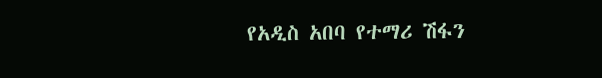የአዲስ አበባ የተማሪ ሽፋን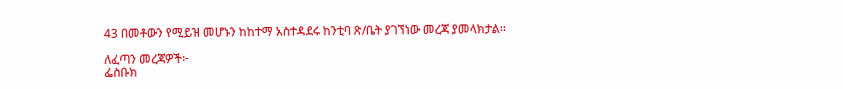43 በመቶውን የሚይዝ መሆኑን ከከተማ አስተዳደሩ ከንቲባ ጽ/ቤት ያገኘነው መረጃ ያመላክታል፡፡

ለፈጣን መረጃዎች፦
ፌስቡክ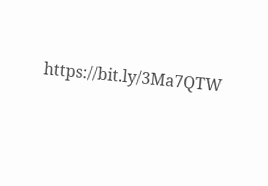https://bit.ly/3Ma7QTW